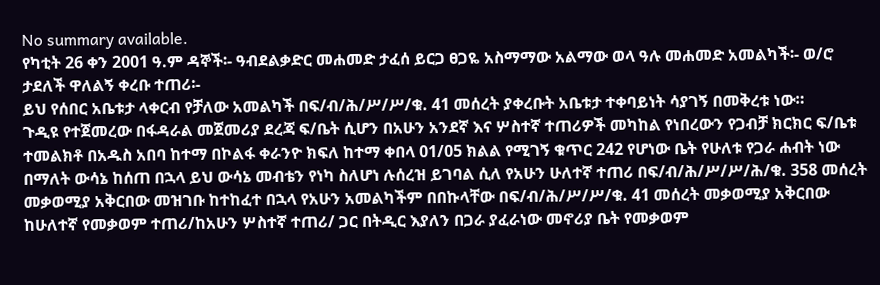No summary available.
የካቲት 26 ቀን 2001 ዓ.ም ዳኞች፡- ዓብደልቃድር መሐመድ ታፈሰ ይርጋ ፀጋዬ አስማማው አልማው ወላ ዓሉ መሐመድ አመልካች፡- ወ/ሮ ታደለች ዋለልኝ ቀረቡ ተጠሪ፡-
ይህ የሰበር አቤቱታ ላቀርብ የቻለው አመልካች በፍ/ብ/ሕ/ሥ/ሥ/ቁ. 41 መሰረት ያቀረቡት አቤቱታ ተቀባይነት ሳያገኝ በመቅረቱ ነው።
ጉዲዩ የተጀመረው በፋዳራል መጀመሪያ ደረጃ ፍ/ቤት ሲሆን በአሁን አንደኛ እና ሦስተኛ ተጠሪዎች መካከል የነበረውን የጋብቻ ክርክር ፍ/ቤቱ ተመልክቶ በአዱስ አበባ ከተማ በኮልፋ ቀራንዮ ክፍለ ከተማ ቀበላ 01/05 ክልል የሚገኝ ቁጥር 242 የሆነው ቤት የሁለቱ የጋራ ሐብት ነው በማለት ውሳኔ ከሰጠ በኋላ ይህ ውሳኔ መብቴን የነካ ስለሆነ ሉሰረዝ ይገባል ሲለ የአሁን ሁለተኛ ተጠሪ በፍ/ብ/ሕ/ሥ/ሥ/ሕ/ቁ. 358 መሰረት መቃወሚያ አቅርበው መዝገቡ ከተከፈተ በኋላ የአሁን አመልካችም በበኩላቸው በፍ/ብ/ሕ/ሥ/ሥ/ቁ. 41 መሰረት መቃወሚያ አቅርበው ከሁለተኛ የመቃወም ተጠሪ/ከአሁን ሦስተኛ ተጠሪ/ ጋር በትዲር እያለን በጋራ ያፈራነው መኖሪያ ቤት የመቃወም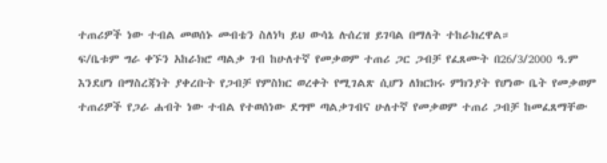ተጠሪዎች ነው ተብል መወሰኑ መብቴን ስለነካ ይህ ውሳኔ ሉሰረዝ ይገባል በማለት ተከራክረዋል።
ፍ/ቤቱም ግራ ቀኙን አከራክሮ ጣልቃ ገብ ከሁለተኛ የመቃወም ተጠሪ ጋር ጋብቻ የፈጸሙት በ26/3/2000 ዓ.ም እንደሆነ በማስረጃነት ያቀረቡት የጋብቻ የምስክር ወረቀት የሚገልጽ ሲሆን ለክርክሩ ምክንያት የሆነው ቤት የመቃወም ተጠሪዎች የጋራ ሐብት ነው ተብል የተወሰነው ደግሞ ጣልቃገብና ሁለተኛ የመቃወም ተጠሪ ጋብቻ ከመፈጸማቸው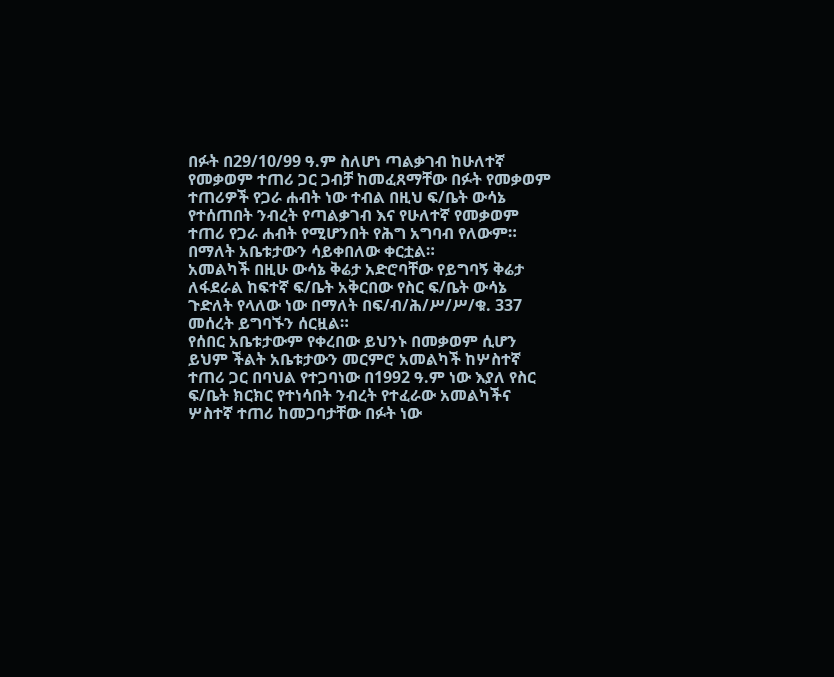በፉት በ29/10/99 ዓ.ም ስለሆነ ጣልቃገብ ከሁለተኛ የመቃወም ተጠሪ ጋር ጋብቻ ከመፈጸማቸው በፉት የመቃወም ተጠሪዎች የጋራ ሐብት ነው ተብል በዚህ ፍ/ቤት ውሳኔ የተሰጠበት ንብረት የጣልቃገብ እና የሁለተኛ የመቃወም ተጠሪ የጋራ ሐብት የሚሆንበት የሕግ አግባብ የለውም። በማለት አቤቱታውን ሳይቀበለው ቀርቷል።
አመልካች በዚሁ ውሳኔ ቅሬታ አድሮባቸው የይግባኝ ቅሬታ ለፋደራል ከፍተኛ ፍ/ቤት አቅርበው የስር ፍ/ቤት ውሳኔ ጉድለት የላለው ነው በማለት በፍ/ብ/ሕ/ሥ/ሥ/ቁ. 337 መሰረት ይግባኙን ሰርዟል።
የሰበር አቤቱታውም የቀረበው ይህንኑ በመቃወም ሲሆን ይህም ችልት አቤቱታውን መርምሮ አመልካች ከሦስተኛ ተጠሪ ጋር በባህል የተጋባነው በ1992 ዓ.ም ነው እያለ የስር ፍ/ቤት ክርክር የተነሳበት ንብረት የተፈራው አመልካችና ሦስተኛ ተጠሪ ከመጋባታቸው በፉት ነው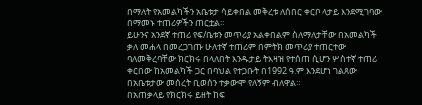በማለት የአመልካችን አቤቱታ ሳይቀበል መቅረቱ ለሰበር ቀርቦ ላታይ እንደሚገባው በማመኑ ተጠሪዎችን ጠርቷል።
ይሁንና አንደኛ ተጠሪ የፍ/ቤቱን መጥሪያ አልቀበልም ስለማለታቸው በአመልካች ቃለ መሐላ በመረጋገጡ ሁለተኛ ተጠሪም በምትክ መጥሪያ ተጠርተው ባለመቅረባቸው ክርክሩ በላለበት እንዱታይ ትእዛዝ የተሰጠ ሲሆን ሦስተኛ ተጠሪ ቀርበው ከአመልካች ጋር በባህል የተጋቡት በ1992 ዓ.ም እንደሆነ ገልጸው በአቤቱታው መሰረት ቢወሰን ተቃውሞ የለኝም ብለዋል።
በአጠቃላይ የክርክሩ ይዘት ከፍ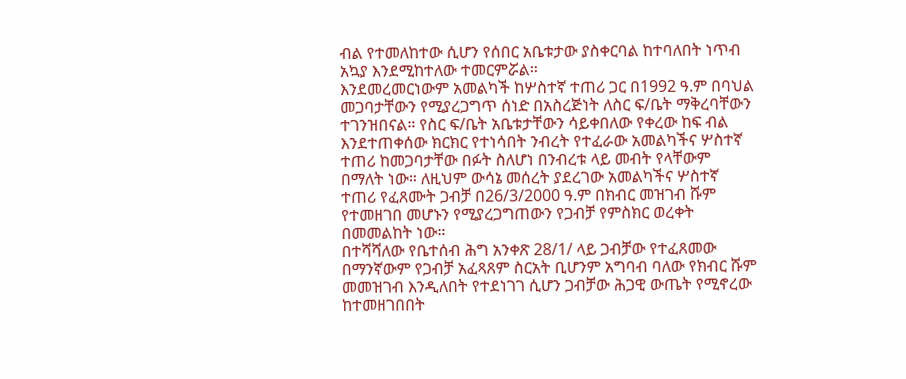ብል የተመለከተው ሲሆን የሰበር አቤቱታው ያስቀርባል ከተባለበት ነጥብ አኳያ እንደሚከተለው ተመርምሯል።
እንደመረመርነውም አመልካች ከሦስተኛ ተጠሪ ጋር በ1992 ዓ.ም በባህል መጋባታቸውን የሚያረጋግጥ ሰነድ በአስረጅነት ለስር ፍ/ቤት ማቅረባቸውን ተገንዝበናል። የስር ፍ/ቤት አቤቱታቸውን ሳይቀበለው የቀረው ከፍ ብል እንደተጠቀሰው ክርክር የተነሳበት ንብረት የተፈራው አመልካችና ሦስተኛ ተጠሪ ከመጋባታቸው በፉት ስለሆነ በንብረቱ ላይ መብት የላቸውም በማለት ነው። ለዚህም ውሳኔ መሰረት ያደረገው አመልካችና ሦስተኛ ተጠሪ የፈጸሙት ጋብቻ በ26/3/2000 ዓ.ም በክብር መዝገብ ሹም የተመዘገበ መሆኑን የሚያረጋግጠውን የጋብቻ የምስክር ወረቀት በመመልከት ነው።
በተሻሻለው የቤተሰብ ሕግ አንቀጽ 28/1/ ላይ ጋብቻው የተፈጸመው በማንኛውም የጋብቻ አፈጻጸም ስርአት ቢሆንም አግባብ ባለው የክብር ሹም መመዝገብ እንዲለበት የተደነገገ ሲሆን ጋብቻው ሕጋዊ ውጤት የሚኖረው ከተመዘገበበት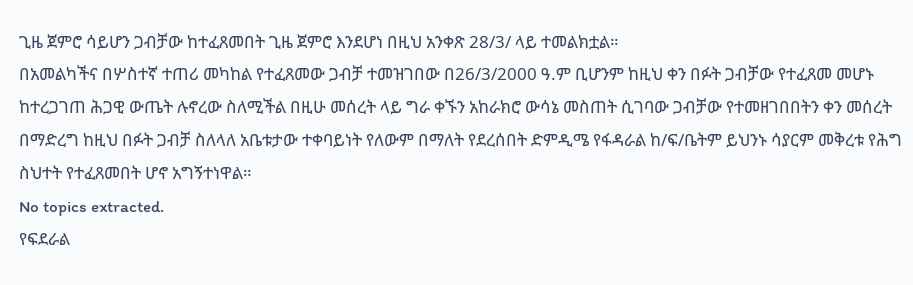ጊዜ ጀምሮ ሳይሆን ጋብቻው ከተፈጸመበት ጊዜ ጀምሮ እንደሆነ በዚህ አንቀጽ 28/3/ ላይ ተመልክቷል።
በአመልካችና በሦስተኛ ተጠሪ መካከል የተፈጸመው ጋብቻ ተመዝገበው በ26/3/2000 ዓ.ም ቢሆንም ከዚህ ቀን በፉት ጋብቻው የተፈጸመ መሆኑ ከተረጋገጠ ሕጋዊ ውጤት ሉኖረው ስለሚችል በዚሁ መሰረት ላይ ግራ ቀኙን አከራክሮ ውሳኔ መስጠት ሲገባው ጋብቻው የተመዘገበበትን ቀን መሰረት በማድረግ ከዚህ በፉት ጋብቻ ስለላለ አቤቱታው ተቀባይነት የለውም በማለት የደረሰበት ድምዲሜ የፋዳራል ከ/ፍ/ቤትም ይህንኑ ሳያርም መቅረቱ የሕግ ስህተት የተፈጸመበት ሆኖ አግኝተነዋል።
No topics extracted.
የፍደራል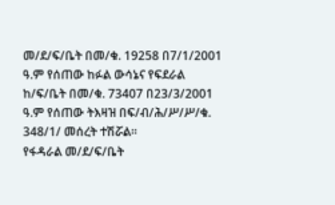መ/ደ/ፍ/ቤት በመ/ቁ. 19258 በ7/1/2001 ዓ.ም የሰጠው ከፉል ውሳኔና የፍደራል ከ/ፍ/ቤት በመ/ቁ. 73407 በ23/3/2001 ዓ.ም የሰጠው ትእዛዝ በፍ/ብ/ሕ/ሥ/ሥ/ቁ. 348/1/ መሰረት ተሽሯል።
የፋዳራል መ/ደ/ፍ/ቤት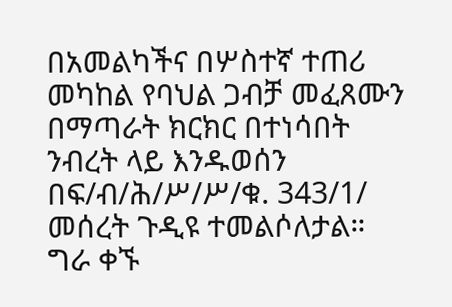በአመልካችና በሦስተኛ ተጠሪ መካከል የባህል ጋብቻ መፈጸሙን በማጣራት ክርክር በተነሳበት ንብረት ላይ እንዱወሰን በፍ/ብ/ሕ/ሥ/ሥ/ቁ. 343/1/ መሰረት ጉዲዩ ተመልሶለታል።
ግራ ቀኙ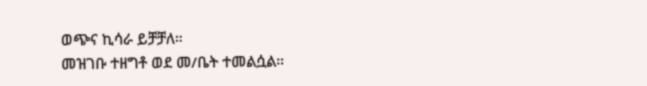ወጭና ኪሳራ ይቻቻለ።
መዝገቡ ተዘግቶ ወደ መ/ቤት ተመልሷል።